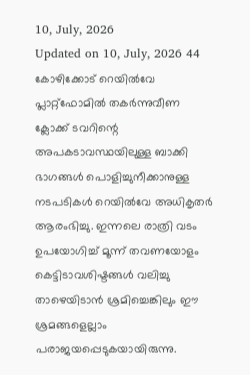10, July, 2026
Updated on 10, July, 2026 44
കോഴിക്കോട് റെയിൽവേ പ്ലാറ്റ്ഫോമിൽ തകർന്നുവീണ ക്ലോക്ക് ടവറിന്റെ അപകടാവസ്ഥയിലുള്ള ബാക്കി ഭാഗങ്ങൾ പൊളിച്ചുനീക്കാനുള്ള നടപടികൾ റെയിൽവേ അധികൃതർ ആരംഭിച്ചു. ഇന്നലെ രാത്രി വടം ഉപയോഗിച്ച് മൂന്ന് തവണയോളം കെട്ടിടാവശിഷ്ടങ്ങൾ വലിച്ചു താഴെയിടാൻ ശ്രമിച്ചെങ്കിലും ഈ ശ്രമങ്ങളെല്ലാം പരാജയപ്പെടുകയായിരുന്നു.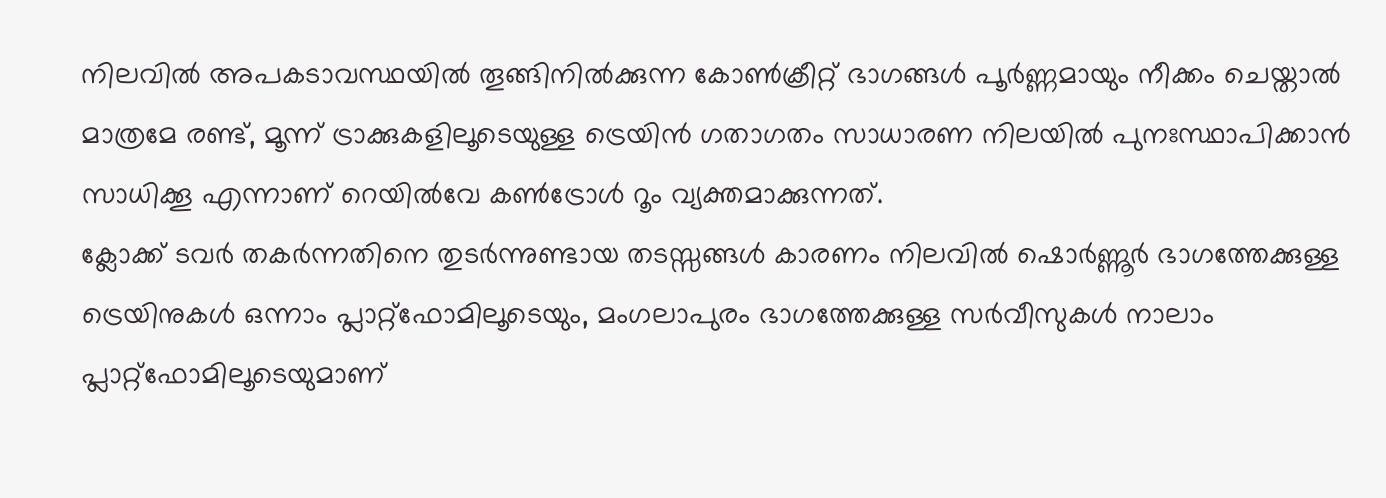നിലവിൽ അപകടാവസ്ഥയിൽ തൂങ്ങിനിൽക്കുന്ന കോൺക്രീറ്റ് ഭാഗങ്ങൾ പൂർണ്ണമായും നീക്കം ചെയ്താൽ മാത്രമേ രണ്ട്, മൂന്ന് ട്രാക്കുകളിലൂടെയുള്ള ട്രെയിൻ ഗതാഗതം സാധാരണ നിലയിൽ പുനഃസ്ഥാപിക്കാൻ സാധിക്കൂ എന്നാണ് റെയിൽവേ കൺട്രോൾ റൂം വ്യക്തമാക്കുന്നത്.
ക്ലോക്ക് ടവർ തകർന്നതിനെ തുടർന്നുണ്ടായ തടസ്സങ്ങൾ കാരണം നിലവിൽ ഷൊർണ്ണൂർ ഭാഗത്തേക്കുള്ള ട്രെയിനുകൾ ഒന്നാം പ്ലാറ്റ്ഫോമിലൂടെയും, മംഗലാപുരം ഭാഗത്തേക്കുള്ള സർവീസുകൾ നാലാം പ്ലാറ്റ്ഫോമിലൂടെയുമാണ്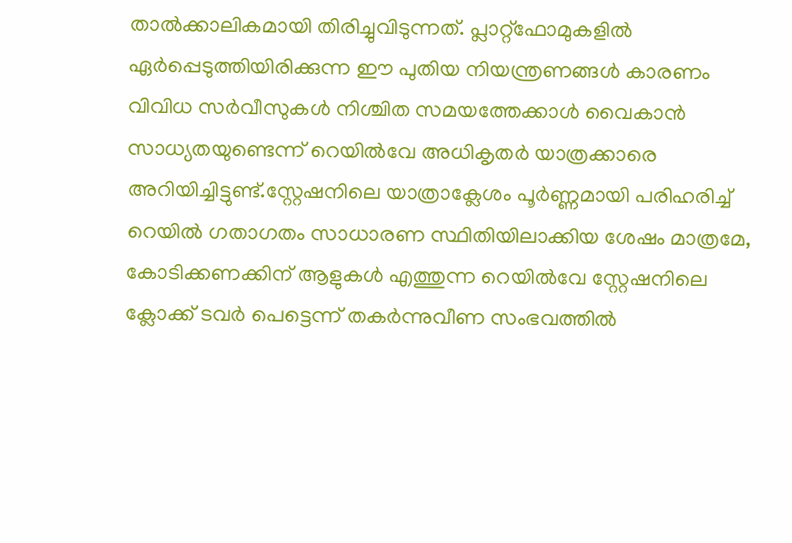താൽക്കാലികമായി തിരിച്ചുവിടുന്നത്. പ്ലാറ്റ്ഫോമുകളിൽ ഏർപ്പെടുത്തിയിരിക്കുന്ന ഈ പുതിയ നിയന്ത്രണങ്ങൾ കാരണം വിവിധ സർവീസുകൾ നിശ്ചിത സമയത്തേക്കാൾ വൈകാൻ സാധ്യതയുണ്ടെന്ന് റെയിൽവേ അധികൃതർ യാത്രക്കാരെ അറിയിച്ചിട്ടുണ്ട്.സ്റ്റേഷനിലെ യാത്രാക്ലേശം പൂർണ്ണമായി പരിഹരിച്ച് റെയിൽ ഗതാഗതം സാധാരണ സ്ഥിതിയിലാക്കിയ ശേഷം മാത്രമേ, കോടിക്കണക്കിന് ആളുകൾ എത്തുന്ന റെയിൽവേ സ്റ്റേഷനിലെ ക്ലോക്ക് ടവർ പെട്ടെന്ന് തകർന്നുവീണ സംഭവത്തിൽ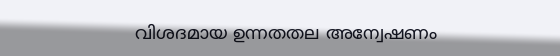വിശദമായ ഉന്നതതല അന്വേഷണം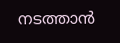നടത്താൻ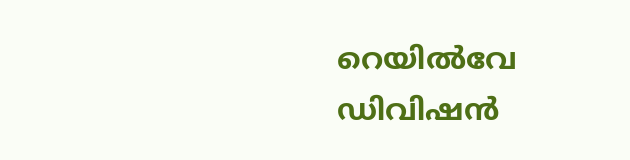റെയിൽവേ ഡിവിഷൻ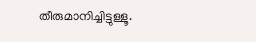തീരുമാനിച്ചിട്ടുള്ളൂ.